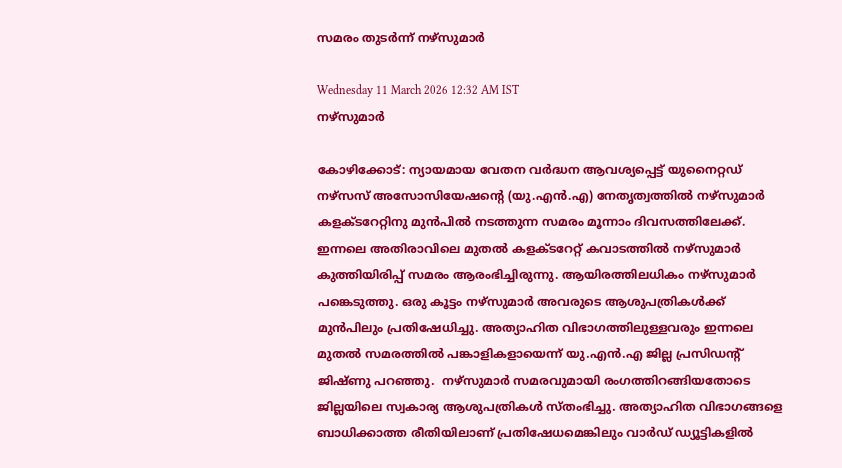സമരം തുടർന്ന് നഴ്സുമാർ

Wednesday 11 March 2026 12:32 AM IST
നഴ്സുമാർ

കോഴിക്കോട്: ന്യായമായ വേതന വർദ്ധന ആവശ്യപ്പെട്ട് യുനൈറ്റഡ് നഴ്സസ് അസോസിയേഷന്റെ (യു.എൻ.എ) നേതൃത്വത്തിൽ നഴ്സുമാർ കളക്‌ടറേറ്റിനു മുൻപിൽ നടത്തുന്ന സമരം മൂന്നാം ദിവസത്തിലേക്ക്. ഇന്നലെ അതിരാവിലെ മുതൽ കളക്‌ടറേറ്റ് കവാടത്തിൽ നഴ്സുമാർ കുത്തിയിരിപ്പ് സമരം ആരംഭിച്ചിരുന്നു. ആയിരത്തിലധികം നഴ്സുമാർ പങ്കെടുത്തു. ഒരു കൂട്ടം നഴ്സുമാർ അവരുടെ ആശുപത്രികൾക്ക് മുൻപിലും പ്രതിഷേധിച്ചു. അത്യാഹിത വിഭാഗത്തിലുള്ളവരും ഇന്നലെ മുതൽ സമരത്തിൽ പങ്കാളികളായെന്ന് യു.എൻ.എ ജില്ല പ്രസിഡന്റ് ജിഷ്ണു പറഞ്ഞു.  നഴ്സുമാർ സമരവുമായി രംഗത്തിറങ്ങിയതോടെ ജില്ലയിലെ സ്വകാര്യ ആശുപത്രികൾ സ്തംഭിച്ചു. അത്യാഹിത വിഭാഗങ്ങളെ ബാധിക്കാത്ത രീതിയിലാണ് പ്രതിഷേധമെങ്കിലും വാർഡ് ഡ്യൂട്ടികളിൽ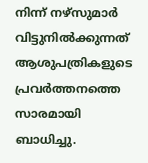നിന്ന് നഴ്സുമാർ വിട്ടുനിൽക്കുന്നത് ആശുപത്രികളുടെ പ്രവർത്തനത്തെ സാരമായി ബാധിച്ചു.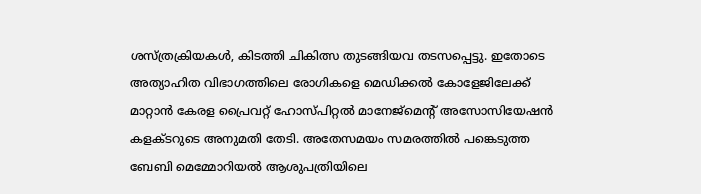ശസ്ത്രക്രിയകൾ, കിടത്തി ചികിത്സ തുടങ്ങിയവ തടസപ്പെട്ടു. ഇതോടെ അത്യാഹിത വിഭാഗത്തിലെ രോഗികളെ മെഡിക്കൽ കോളേജിലേക്ക് മാറ്റാൻ കേരള പ്രൈവറ്റ് ഹോസ്പിറ്റൽ മാനേജ്മെന്റ് അസോസിയേഷൻ കളക്ടറുടെ അനുമതി തേടി. അതേസമയം സമരത്തിൽ പങ്കെടുത്ത ബേബി മെമ്മോറിയൽ ആശുപത്രിയിലെ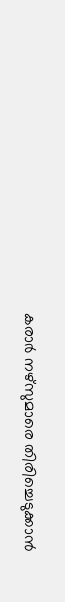കരാർ നഴ്‌സുമാരെ തിരിച്ചെടുക്കാൻ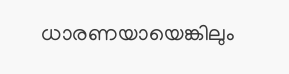ധാരണയായെങ്കിലും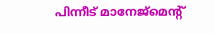പിന്നീട് മാനേജ്‌മെന്റ്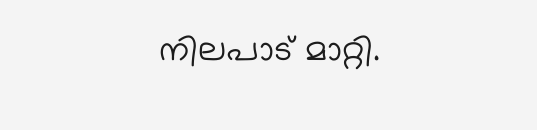നിലപാട് മാറ്റി.